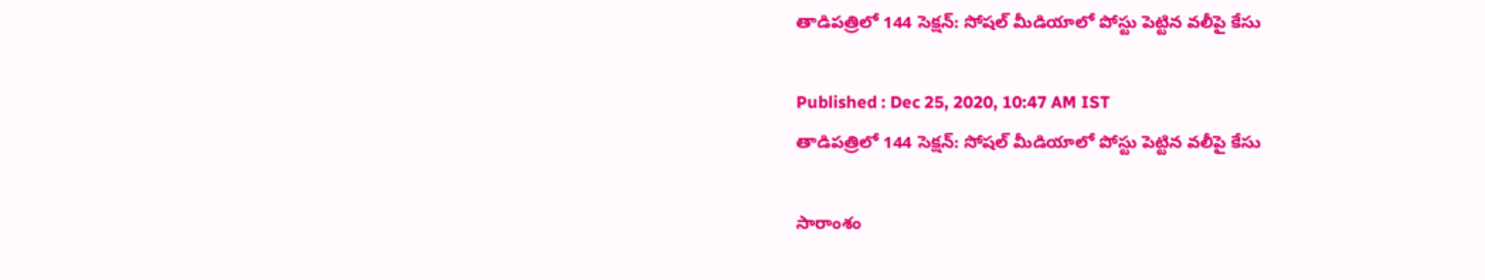తాడిపత్రిలో 144 సెక్షన్: సోషల్ మీడియాలో పోస్టు పెట్టిన వలీపై కేసు

Published : Dec 25, 2020, 10:47 AM IST
తాడిపత్రిలో 144 సెక్షన్: సోషల్ మీడియాలో పోస్టు పెట్టిన వలీపై కేసు

సారాంశం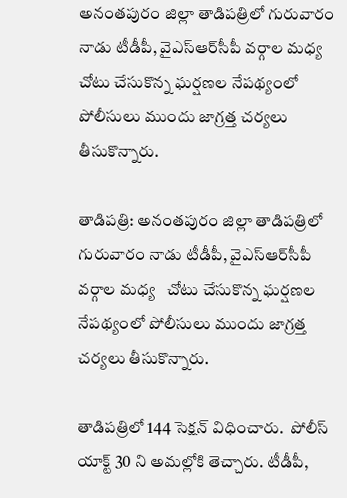అనంతపురం జిల్లా తాడిపత్రిలో గురువారం నాడు టీడీపీ, వైఎస్ఆర్‌సీపీ వర్గాల మధ్య   చోటు చేసుకొన్న ఘర్షణల నేపథ్యంలో పోలీసులు ముందు జాగ్రత్త చర్యలు తీసుకొన్నారు.

తాడిపత్రి: అనంతపురం జిల్లా తాడిపత్రిలో గురువారం నాడు టీడీపీ, వైఎస్ఆర్‌సీపీ వర్గాల మధ్య   చోటు చేసుకొన్న ఘర్షణల నేపథ్యంలో పోలీసులు ముందు జాగ్రత్త చర్యలు తీసుకొన్నారు.

తాడిపత్రిలో 144 సెక్షన్ విధించారు.  పోలీస్ యాక్ట్ 30 ని అమల్లోకి తెచ్చారు. టీడీపీ,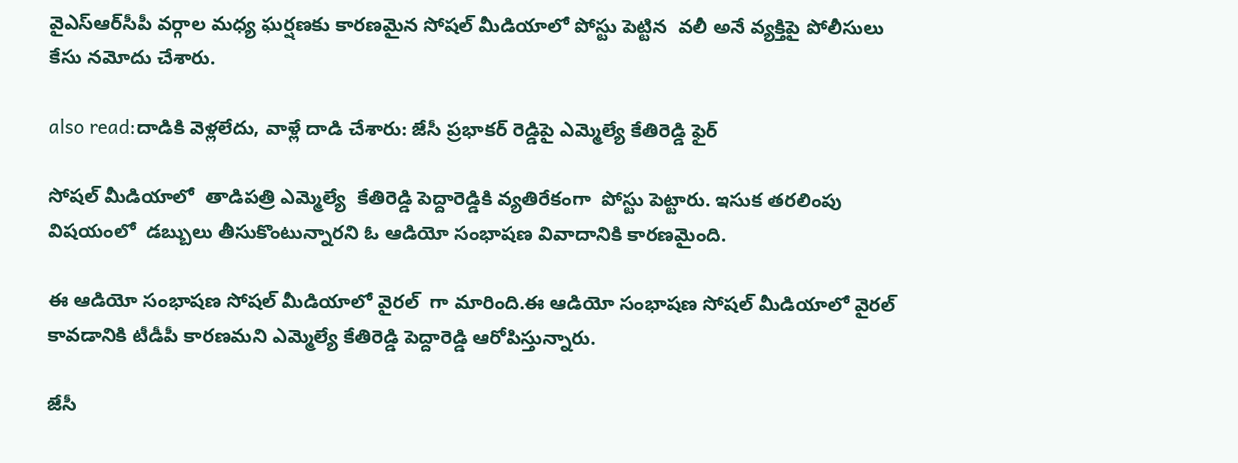వైఎస్ఆర్‌సీపీ వర్గాల మధ్య ఘర్షణకు కారణమైన సోషల్ మీడియాలో పోస్టు పెట్టిన  వలీ అనే వ్యక్తిపై పోలీసులు కేసు నమోదు చేశారు.

also read:దాడికి వెళ్లలేదు, వాళ్లే దాడి చేశారు: జేసీ ప్రభాకర్ రెడ్డిపై ఎమ్మెల్యే కేతిరెడ్డి ఫైర్

సోషల్ మీడియాలో  తాడిపత్రి ఎమ్మెల్యే  కేతిరెడ్డి పెద్దారెడ్డికి వ్యతిరేకంగా  పోస్టు పెట్టారు. ఇసుక తరలింపు విషయంలో  డబ్బులు తీసుకొంటున్నారని ఓ ఆడియో సంభాషణ వివాదానికి కారణమైంది.

ఈ ఆడియో సంభాషణ సోషల్ మీడియాలో వైరల్  గా మారింది.ఈ ఆడియో సంభాషణ సోషల్ మీడియాలో వైరల్ కావడానికి టీడీపీ కారణమని ఎమ్మెల్యే కేతిరెడ్డి పెద్దారెడ్డి ఆరోపిస్తున్నారు.

జేసీ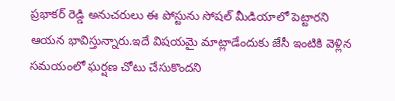ప్రభాకర్ రెడ్డి అనుచరులు ఈ పోస్టును సోషల్ మీడియాలో పెట్టారని ఆయన భావిస్తున్నారు.ఇదే విషయమై మాట్లాడేందుకు జేసీ ఇంటికి వెళ్లిన సమయంలో ఘర్షణ చోటు చేసుకొందని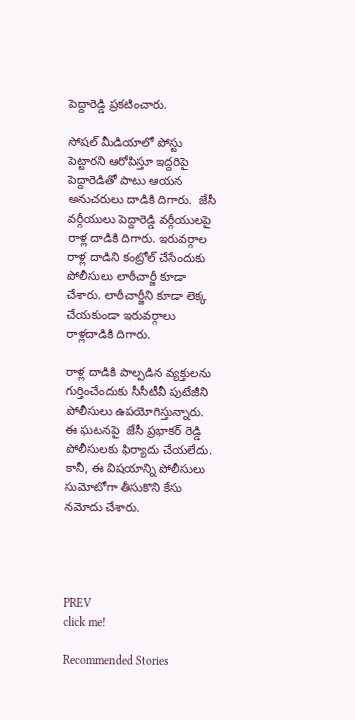పెద్దారెడ్డి ప్రకటించారు.

సోషల్ మీడియాలో పోస్టు పెట్టారని ఆరోపిస్తూ ఇద్దరిపై పెద్దారెడితో పాటు ఆయన అనుచరులు దాడికి దిగారు.  జేసీ వర్గీయులు పెద్దారెడ్డి వర్గీయులపై రాళ్ల దాడికి దిగారు. ఇరువర్గాల రాళ్ల దాడిని కంట్రోల్ చేసేందుకు పోలీసులు లాఠీచార్జీ కూడా చేశారు. లాఠీచార్జీని కూడా లెక్క చేయకుండా ఇరువర్గాలు రాళ్లదాడికి దిగారు.

రాళ్ల దాడికి పాల్పడిన వ్యక్తులను గుర్తించేందుకు సీసీటీవీ పుటేజీని పోలీసులు ఉపయోగిస్తున్నారు. ఈ ఘటనపై  జేసీ ప్రభాకర్ రెడ్డి పోలీసులకు ఫిర్యాదు చేయలేదు. కానీ, ఈ విషయాన్ని పోలీసులు సుమోటోగా తీసుకొని కేసు నమోదు చేశారు.




PREV
click me!

Recommended Stories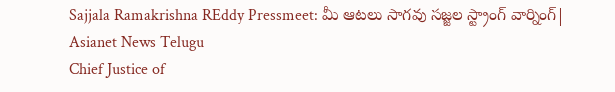Sajjala Ramakrishna REddy Pressmeet: మీ ఆటలు సాగవు సజ్జల స్ట్రాంగ్ వార్నింగ్| Asianet News Telugu
Chief Justice of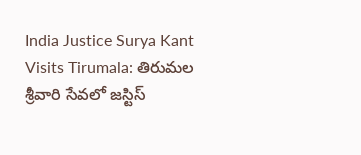India Justice Surya Kant Visits Tirumala: తిరుమల శ్రీవారి సేవలో జస్టిస్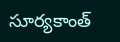సూర్యకాంత్